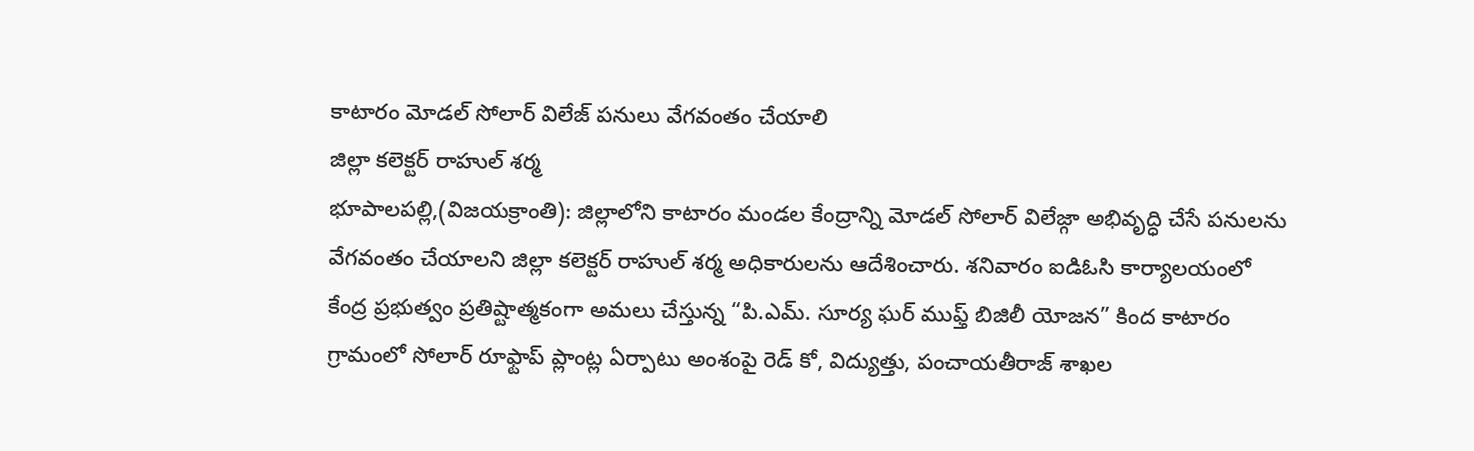కాటారం మోడల్ సోలార్ విలేజ్ పనులు వేగవంతం చేయాలి
జిల్లా కలెక్టర్ రాహుల్ శర్మ
భూపాలపల్లి,(విజయక్రాంతి): జిల్లాలోని కాటారం మండల కేంద్రాన్ని మోడల్ సోలార్ విలేజ్గా అభివృద్ధి చేసే పనులను వేగవంతం చేయాలని జిల్లా కలెక్టర్ రాహుల్ శర్మ అధికారులను ఆదేశించారు. శనివారం ఐడిఓసి కార్యాలయంలో కేంద్ర ప్రభుత్వం ప్రతిష్టాత్మకంగా అమలు చేస్తున్న “పి.ఎమ్. సూర్య ఘర్ ముఫ్త్ బిజిలీ యోజన” కింద కాటారం గ్రామంలో సోలార్ రూఫ్టాప్ ప్లాంట్ల ఏర్పాటు అంశంపై రెడ్ కో, విద్యుత్తు, పంచాయతీరాజ్ శాఖల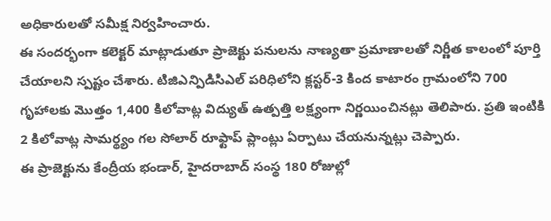అధికారులతో సమీక్ష నిర్వహించారు.
ఈ సందర్భంగా కలెక్టర్ మాట్లాడుతూ ప్రాజెక్టు పనులను నాణ్యతా ప్రమాణాలతో నిర్ణీత కాలంలో పూర్తి చేయాలని స్పష్టం చేశారు. టిజిఎన్పిడిసిఎల్ పరిధిలోని క్లస్టర్-3 కింద కాటారం గ్రామంలోని 700 గృహాలకు మొత్తం 1,400 కిలోవాట్ల విద్యుత్ ఉత్పత్తి లక్ష్యంగా నిర్ణయించినట్లు తెలిపారు. ప్రతి ఇంటికి 2 కిలోవాట్ల సామర్థ్యం గల సోలార్ రూఫ్టాప్ ప్లాంట్లు ఏర్పాటు చేయనున్నట్లు చెప్పారు.
ఈ ప్రాజెక్టును కేంద్రీయ భండార్, హైదరాబాద్ సంస్థ 180 రోజుల్లో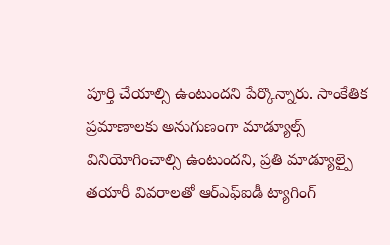పూర్తి చేయాల్సి ఉంటుందని పేర్కొన్నారు. సాంకేతిక ప్రమాణాలకు అనుగుణంగా మాడ్యూల్స్ వినియోగించాల్సి ఉంటుందని, ప్రతి మాడ్యూల్పై తయారీ వివరాలతో ఆర్ఎఫ్ఐడీ ట్యాగింగ్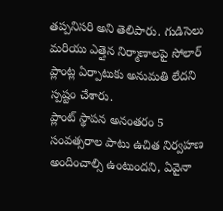తప్పనిసరి అని తెలిపారు. గుడిసెలు మరియు ఎత్తైన నిర్మాణాలపై సోలార్ ప్లాంట్ల ఏర్పాటుకు అనుమతి లేదని స్పష్టం చేశారు.
ప్లాంట్ స్థాపన అనంతరం 5 సంవత్సరాల పాటు ఉచిత నిర్వహణ అందించాల్సి ఉంటుందని, ఏవైనా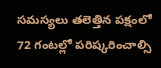సమస్యలు తలెత్తిన పక్షంలో 72 గంటల్లో పరిష్కరించాల్సి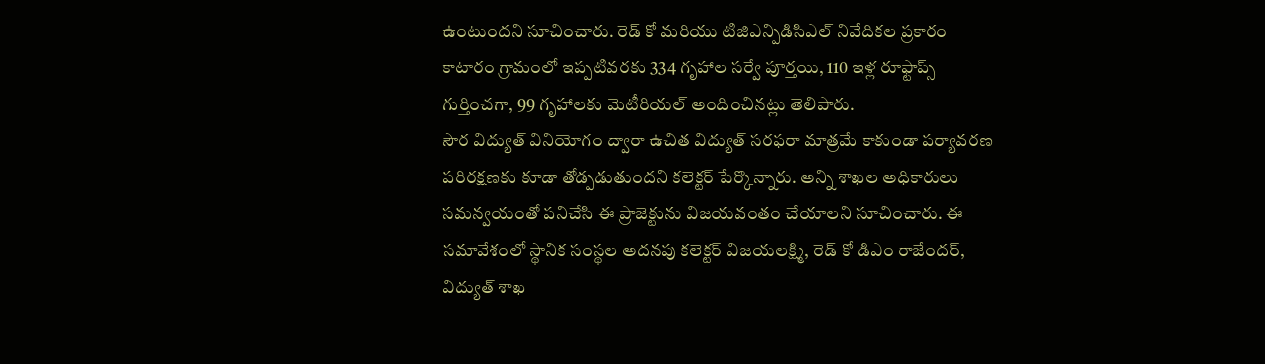ఉంటుందని సూచించారు. రెడ్ కో మరియు టిజిఎన్పిడిసిఎల్ నివేదికల ప్రకారం కాటారం గ్రామంలో ఇప్పటివరకు 334 గృహాల సర్వే పూర్తయి, 110 ఇళ్ల రూఫ్టాప్స్ గుర్తించగా, 99 గృహాలకు మెటీరియల్ అందించినట్లు తెలిపారు.
సౌర విద్యుత్ వినియోగం ద్వారా ఉచిత విద్యుత్ సరఫరా మాత్రమే కాకుండా పర్యావరణ పరిరక్షణకు కూడా తోడ్పడుతుందని కలెక్టర్ పేర్కొన్నారు. అన్ని శాఖల అధికారులు సమన్వయంతో పనిచేసి ఈ ప్రాజెక్టును విజయవంతం చేయాలని సూచించారు. ఈ సమావేశంలో స్థానిక సంస్థల అదనపు కలెక్టర్ విజయలక్ష్మి, రెడ్ కో డిఎం రాజేందర్, విద్యుత్ శాఖ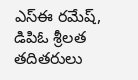ఎస్ఈ రమేష్, డిపిఓ శ్రీలత తదితరులు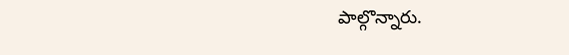పాల్గొన్నారు.